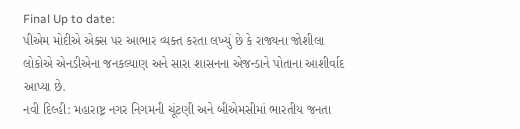Final Up to date:
પીએમ મોદીએ એક્સ પર આભાર વ્યક્ત કરતા લખ્યું છે કે રાજ્યના જોશીલા લોકોએ એનડીએના જનકલ્યાણ અને સારા શાસનના એજન્ડાને પોતાના આશીર્વાદ આપ્યા છે.
નવી દિલ્હી: મહારાષ્ટ્ર નગર નિગમની ચૂંટણી અને બીએમસીમાં ભારતીય જનતા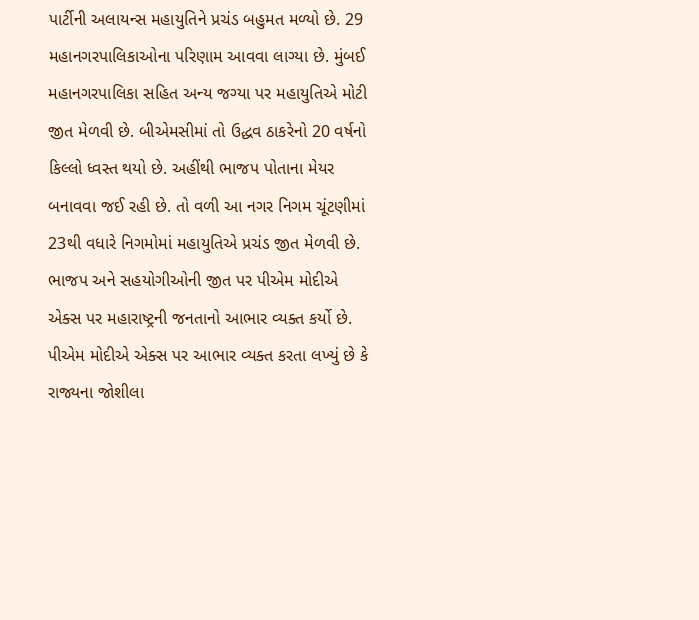પાર્ટીની અલાયન્સ મહાયુતિને પ્રચંડ બહુમત મળ્યો છે. 29 મહાનગરપાલિકાઓના પરિણામ આવવા લાગ્યા છે. મુંબઈ મહાનગરપાલિકા સહિત અન્ય જગ્યા પર મહાયુતિએ મોટી જીત મેળવી છે. બીએમસીમાં તો ઉદ્ધવ ઠાકરેનો 20 વર્ષનો કિલ્લો ધ્વસ્ત થયો છે. અહીંથી ભાજપ પોતાના મેયર બનાવવા જઈ રહી છે. તો વળી આ નગર નિગમ ચૂંટણીમાં 23થી વધારે નિગમોમાં મહાયુતિએ પ્રચંડ જીત મેળવી છે. ભાજપ અને સહયોગીઓની જીત પર પીએમ મોદીએ એક્સ પર મહારાષ્ટ્રની જનતાનો આભાર વ્યક્ત કર્યો છે.
પીએમ મોદીએ એક્સ પર આભાર વ્યક્ત કરતા લખ્યું છે કે રાજ્યના જોશીલા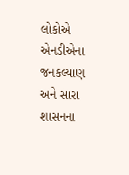લોકોએ એનડીએના જનકલ્યાણ અને સારા શાસનના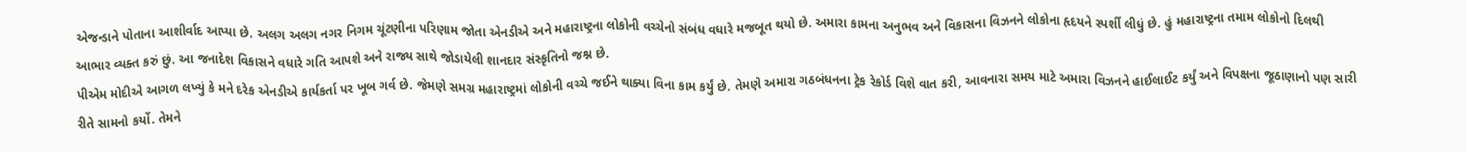એજન્ડાને પોતાના આશીર્વાદ આપ્યા છે. અલગ અલગ નગર નિગમ ચૂંટણીના પરિણામ જોતા એનડીએ અને મહારાષ્ટ્રના લોકોની વચ્ચેનો સંબંધ વધારે મજબૂત થયો છે. અમારા કામના અનુભવ અને વિકાસના વિઝનને લોકોના હૃદયને સ્પર્શી લીધું છે. હું મહારાષ્ટ્રના તમામ લોકોનો દિલથી આભાર વ્યક્ત કરું છું. આ જનાદેશ વિકાસને વધારે ગતિ આપશે અને રાજ્ય સાથે જોડાયેલી શાનદાર સંસ્કૃતિનો જશ્ન છે.
પીએમ મોદીએ આગળ લખ્યું કે મને દરેક એનડીએ કાર્યકર્તા પર ખૂબ ગર્વ છે. જેમણે સમગ્ર મહારાષ્ટ્રમાં લોકોની વચ્ચે જઈને થાક્યા વિના કામ કર્યું છે. તેમણે અમારા ગઠબંધનના ટ્રેક રેકોર્ડ વિશે વાત કરી, આવનારા સમય માટે અમારા વિઝનને હાઈલાઈટ કર્યું અને વિપક્ષના જૂઠાણાનો પણ સારી રીતે સામનો કર્યો. તેમને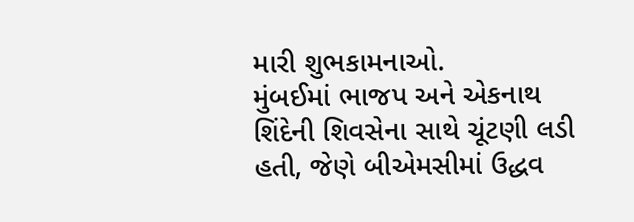મારી શુભકામનાઓ.
મુંબઈમાં ભાજપ અને એકનાથ શિંદેની શિવસેના સાથે ચૂંટણી લડી હતી, જેણે બીએમસીમાં ઉદ્ધવ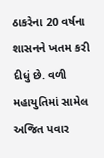ઠાકરેના 20 વર્ષના શાસનને ખતમ કરી દીધું છે. વળી મહાયુતિમાં સામેલ અજિત પવાર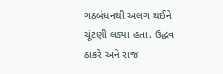ગઠબંધનથી અલગ થઈને ચૂંટણી લડ્યા હતા. ઉદ્ધવ ઠાકરે અને રાજ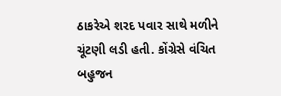ઠાકરેએ શરદ પવાર સાથે મળીને ચૂંટણી લડી હતી. કોંગ્રેસે વંચિત બહુજન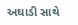અઘાડી સાથે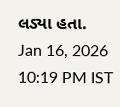લડ્યા હતા.
Jan 16, 2026 10:19 PM IST